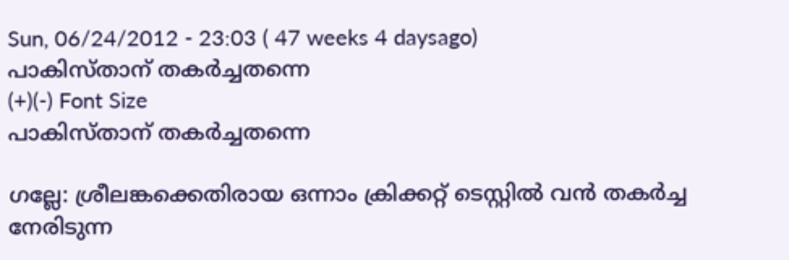Sun, 06/24/2012 - 23:03 ( 47 weeks 4 daysago)
പാകിസ്താന് തകര്‍ച്ചതന്നെ
(+)(-) Font Size
പാകിസ്താന് തകര്‍ച്ചതന്നെ

ഗല്ലേ: ശ്രീലങ്കക്കെതിരായ ഒന്നാം ക്രിക്കറ്റ് ടെസ്റ്റില്‍ വന്‍ തകര്‍ച്ച നേരിടുന്ന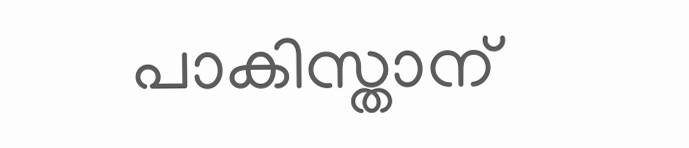പാകിസ്താന്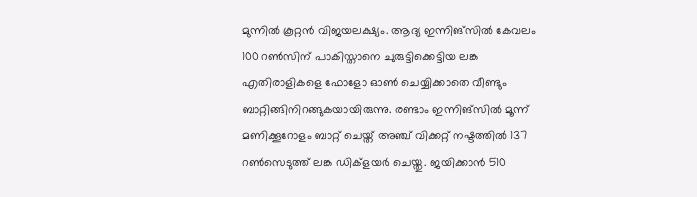മുന്നില്‍ കൂറ്റന്‍ വിജയലക്ഷ്യം. ആദ്യ ഇന്നിങ്സില്‍ കേവലം 100 റണ്‍സിന് പാകിസ്താനെ ചുരുട്ടിക്കെട്ടിയ ലങ്ക എതിരാളികളെ ഫോളോ ഓണ്‍ ചെയ്യിക്കാതെ വീണ്ടും ബാറ്റിങ്ങിനിറങ്ങുകയായിരുന്നു. രണ്ടാം ഇന്നിങ്സില്‍ മൂന്ന് മണിക്കൂറോളം ബാറ്റ് ചെയ്ത് അഞ്ച് വിക്കറ്റ് നഷ്ടത്തില്‍ 137 റണ്‍സെടുത്ത് ലങ്ക ഡിക്ളയര്‍ ചെയ്തു. ജയിക്കാന്‍ 510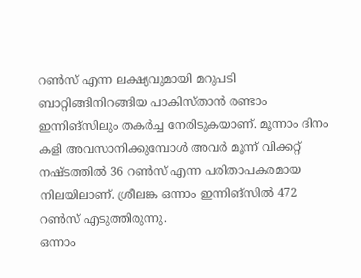റണ്‍സ് എന്ന ലക്ഷ്യവുമായി മറുപടി ബാറ്റിങ്ങിനിറങ്ങിയ പാകിസ്താന്‍ രണ്ടാം ഇന്നിങ്സിലും തകര്‍ച്ച നേരിടുകയാണ്. മൂന്നാം ദിനം കളി അവസാനിക്കുമ്പോള്‍ അവര്‍ മൂന്ന് വിക്കറ്റ് നഷ്ടത്തില്‍ 36 റണ്‍സ് എന്ന പരിതാപകരമായ നിലയിലാണ്. ശ്രീലങ്ക ഒന്നാം ഇന്നിങ്സില്‍ 472 റണ്‍സ് എടുത്തിരുന്നു.
ഒന്നാം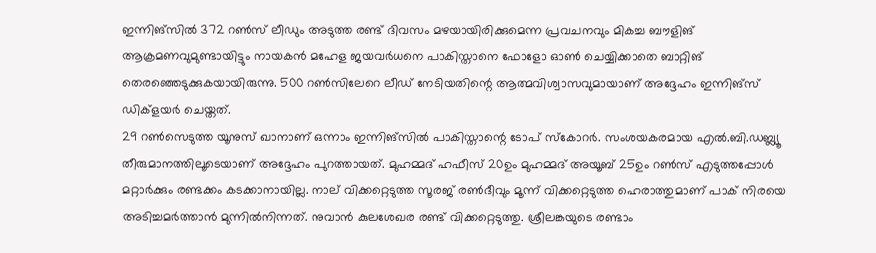ഇന്നിങ്സില്‍ 372 റണ്‍സ് ലീഡും അടുത്ത രണ്ട് ദിവസം മഴയായിരിക്കുമെന്ന പ്രവചനവും മികച്ച ബൗളിങ് ആക്രമണവുമുണ്ടായിട്ടും നായകന്‍ മഹേള ജയവര്‍ധനെ പാകിസ്താനെ ഫോളോ ഓണ്‍ ചെയ്യിക്കാതെ ബാറ്റിങ് തെരഞ്ഞെടുക്കുകയായിരുന്നു. 500 റണ്‍സിലേറെ ലീഡ് നേടിയതിന്റെ ആത്മവിശ്വാസവുമായാണ് അദ്ദേഹം ഇന്നിങ്സ് ഡിക്ളയര്‍ ചെയ്തത്.
29 റണ്‍സെടുത്ത യൂനുസ് ഖാനാണ് ഒന്നാം ഇന്നിങ്സില്‍ പാകിസ്താന്റെ ടോപ് സ്കോറര്‍. സംശയകരമായ എല്‍.ബി.ഡബ്ല്യൂ തീരുമാനത്തിലൂടെയാണ് അദ്ദേഹം പുറത്തായത്. മുഹമ്മദ് ഹഫീസ് 20ഉം മുഹമ്മദ് അയൂബ് 25ഉം റണ്‍സ് എടുത്തപ്പോള്‍ മറ്റാര്‍ക്കും രണ്ടക്കം കടക്കാനായില്ല. നാല് വിക്കറ്റെടുത്ത സൂരജ് രണ്‍ദീവും മൂന്ന് വിക്കറ്റെടുത്ത ഹെരാത്തുമാണ് പാക് നിരയെ അടിച്ചമര്‍ത്താന്‍ മുന്നില്‍നിന്നത്. നുവാന്‍ കുലശേഖര രണ്ട് വിക്കറ്റെടുത്തു. ശ്രീലങ്കയുടെ രണ്ടാം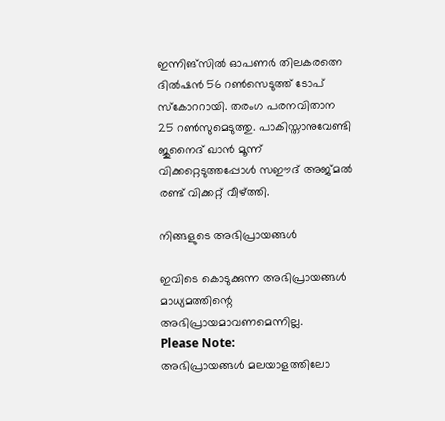ഇന്നിങ്സില്‍ ഓപണര്‍ തിലകരത്നെ ദില്‍ഷന്‍ 56 റണ്‍സെടുത്ത് ടോപ് സ്കോററായി. തരംഗ പരനവിതാന 25 റണ്‍സുമെടുത്തു. പാകിസ്താനുവേണ്ടി ജുനൈദ് ഖാന്‍ മൂന്ന് വിക്കറ്റെടുത്തപ്പോള്‍ സഈദ് അജ്മല്‍ രണ്ട് വിക്കറ്റ് വീഴ്ത്തി.

നിങ്ങളുടെ അഭിപ്രായങ്ങള്‍

ഇവിടെ കൊടുക്കുന്ന അഭിപ്രായങ്ങള്‍ മാധ്യമത്തിന്റെ അഭിപ്രായമാവണമെന്നില്ല.
Please Note:
അഭിപ്രായങ്ങള്‍ മലയാളത്തിലോ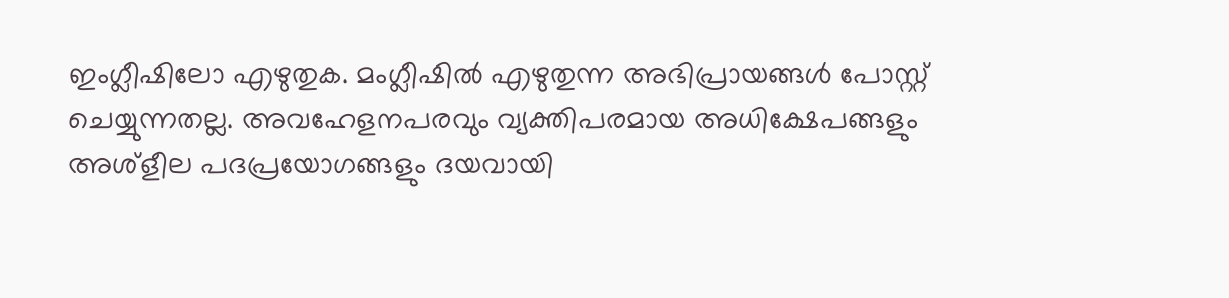ഇംഗ്ലീഷിലോ എഴുതുക. മംഗ്ലീഷില്‍ എഴുതുന്ന അഭിപ്രായങ്ങള്‍ പോസ്റ്റ് ചെയ്യുന്നതല്ല. അവഹേളനപരവും വ്യക്തിപരമായ അധിക്ഷേപങ്ങളും അശ്ളീല പദപ്രയോഗങ്ങളും ദയവായി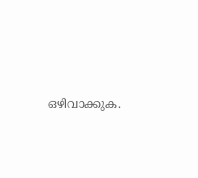ഒഴിവാക്കുക.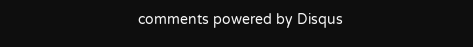comments powered by Disqus